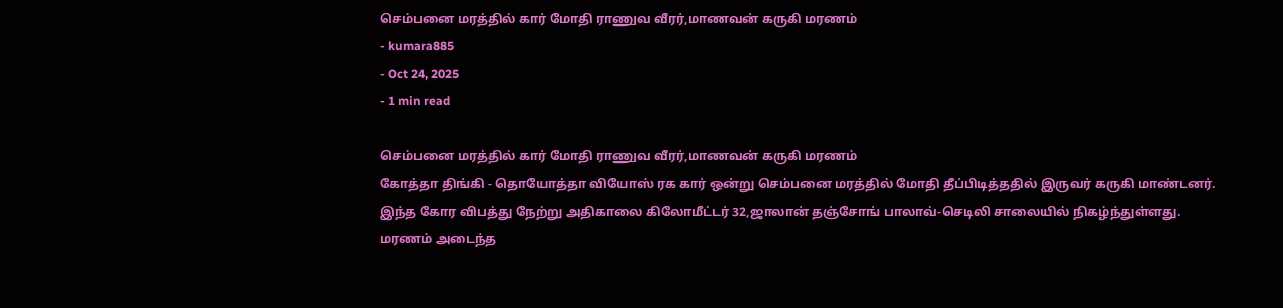செம்பனை மரத்தில் கார் மோதி ராணுவ வீரர்,மாணவன் கருகி மரணம்
- kumara885
- Oct 24, 2025
- 1 min read

செம்பனை மரத்தில் கார் மோதி ராணுவ வீரர்,மாணவன் கருகி மரணம்
கோத்தா திங்கி - தொயோத்தா வியோஸ் ரக கார் ஒன்று செம்பனை மரத்தில் மோதி தீப்பிடித்ததில் இருவர் கருகி மாண்டனர்.
இந்த கோர விபத்து நேற்று அதிகாலை கிலோமீட்டர் 32,ஜாலான் தஞ்சோங் பாலாவ்-செடிலி சாலையில் நிகழ்ந்துள்ளது.
மரணம் அடைந்த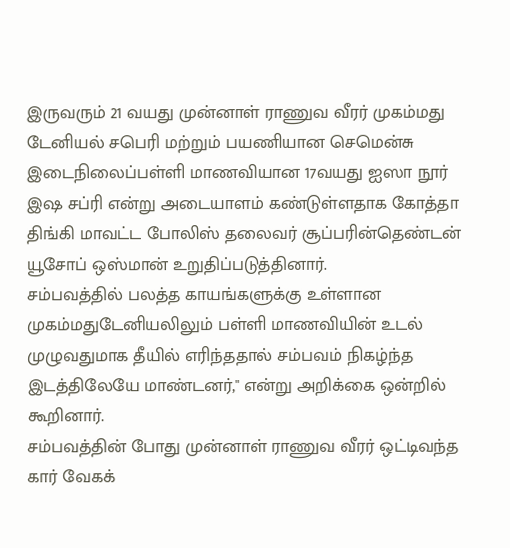இருவரும் 21 வயது முன்னாள் ராணுவ வீரர் முகம்மது டேனியல் சபெரி மற்றும் பயணியான செமென்சு இடைநிலைப்பள்ளி மாணவியான 17வயது ஐஸா நூர் இஷ சப்ரி என்று அடையாளம் கண்டுள்ளதாக கோத்தா திங்கி மாவட்ட போலிஸ் தலைவர் சூப்பரின்தெண்டன் யூசோப் ஒஸ்மான் உறுதிப்படுத்தினார்.
சம்பவத்தில் பலத்த காயங்களுக்கு உள்ளான முகம்மதுடேனியலிலும் பள்ளி மாணவியின் உடல் முழுவதுமாக தீயில் எரிந்ததால் சம்பவம் நிகழ்ந்த இடத்திலேயே மாண்டனர்," என்று அறிக்கை ஒன்றில் கூறினார்.
சம்பவத்தின் போது முன்னாள் ராணுவ வீரர் ஒட்டிவந்த கார் வேகக்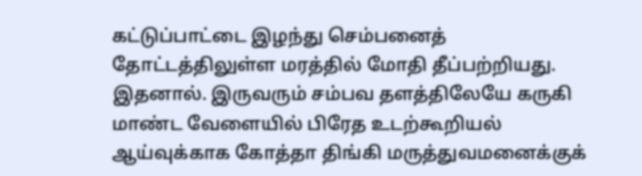கட்டுப்பாட்டை இழந்து செம்பனைத் தோட்டத்திலுள்ள மரத்தில் மோதி தீப்பற்றியது.
இதனால். இருவரும் சம்பவ தளத்திலேயே கருகி மாண்ட வேளையில் பிரேத உடற்கூறியல் ஆய்வுக்காக கோத்தா திங்கி மருத்துவமனைக்குக்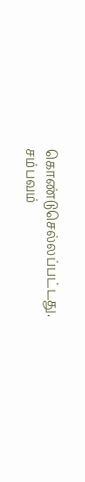கொண்டுசெல்லப்பட்டது.
சம்பவம்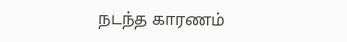நடந்த காரணம்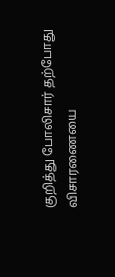குறித்து போலிசார் தற்போது விசாரணையை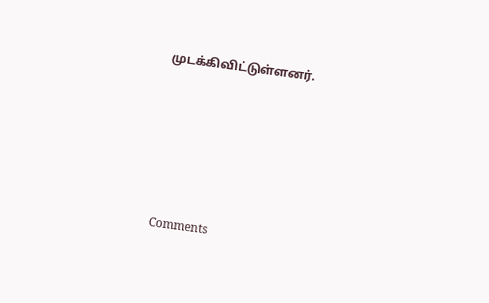முடக்கிவிட்டுள்ளனர்.





Comments